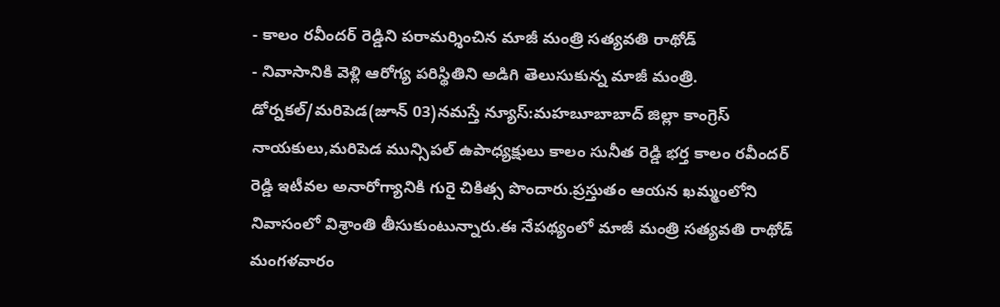- కాలం రవీందర్ రెడ్డిని పరామర్శించిన మాజీ మంత్రి సత్యవతి రాథోడ్
- నివాసానికి వెళ్లి ఆరోగ్య పరిస్థితిని అడిగి తెలుసుకున్న మాజీ మంత్రి.
డోర్నకల్/మరిపెడ(జూన్ 03)నమస్తే న్యూస్:మహబూబాబాద్ జిల్లా కాంగ్రెస్ నాయకులు,మరిపెడ మున్సిపల్ ఉపాధ్యక్షులు కాలం సునీత రెడ్డి భర్త కాలం రవీందర్ రెడ్డి ఇటీవల అనారోగ్యానికి గురై చికిత్స పొందారు.ప్రస్తుతం ఆయన ఖమ్మంలోని నివాసంలో విశ్రాంతి తీసుకుంటున్నారు.ఈ నేపథ్యంలో మాజీ మంత్రి సత్యవతి రాథోడ్ మంగళవారం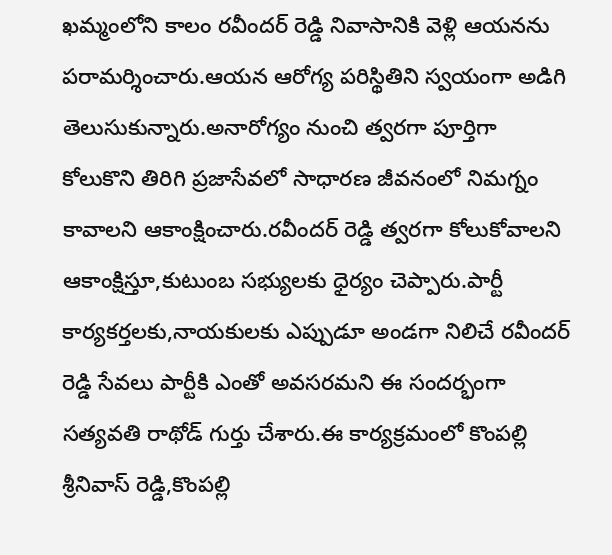ఖమ్మంలోని కాలం రవీందర్ రెడ్డి నివాసానికి వెళ్లి ఆయనను పరామర్శించారు.ఆయన ఆరోగ్య పరిస్థితిని స్వయంగా అడిగి తెలుసుకున్నారు.అనారోగ్యం నుంచి త్వరగా పూర్తిగా కోలుకొని తిరిగి ప్రజాసేవలో సాధారణ జీవనంలో నిమగ్నం కావాలని ఆకాంక్షించారు.రవీందర్ రెడ్డి త్వరగా కోలుకోవాలని ఆకాంక్షిస్తూ,కుటుంబ సభ్యులకు ధైర్యం చెప్పారు.పార్టీ కార్యకర్తలకు,నాయకులకు ఎప్పుడూ అండగా నిలిచే రవీందర్ రెడ్డి సేవలు పార్టీకి ఎంతో అవసరమని ఈ సందర్భంగా సత్యవతి రాథోడ్ గుర్తు చేశారు.ఈ కార్యక్రమంలో కొంపల్లి శ్రీనివాస్ రెడ్డి,కొంపల్లి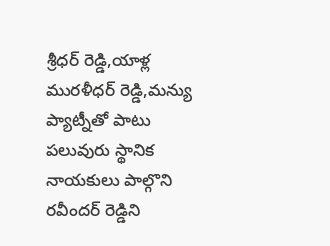శ్రీధర్ రెడ్డి,యాళ్ల మురళీధర్ రెడ్డి,మన్యు ప్యాట్నీతో పాటు పలువురు స్థానిక నాయకులు పాల్గొని రవీందర్ రెడ్డిని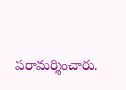పరామర్శించారు.